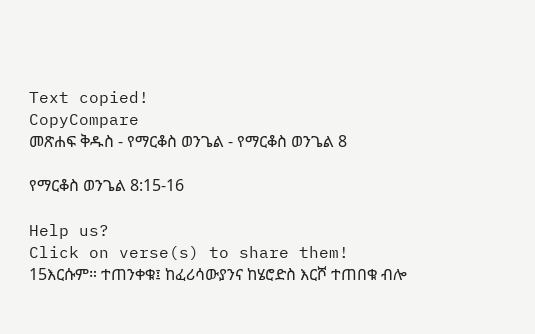Text copied!
CopyCompare
መጽሐፍ ቅዱስ - የማርቆስ ወንጌል - የማርቆስ ወንጌል 8

የማርቆስ ወንጌል 8:15-16

Help us?
Click on verse(s) to share them!
15እርሱም። ተጠንቀቁ፤ ከፈሪሳውያንና ከሄሮድስ እርሾ ተጠበቁ ብሎ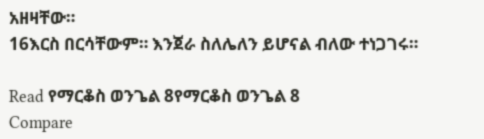አዘዛቸው።
16እርስ በርሳቸውም። እንጀራ ስለሌለን ይሆናል ብለው ተነጋገሩ።

Read የማርቆስ ወንጌል 8የማርቆስ ወንጌል 8
Compare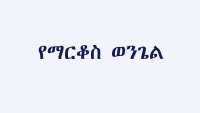የማርቆስ ወንጌል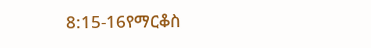8:15-16የማርቆስ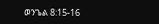ወንጌል 8:15-16